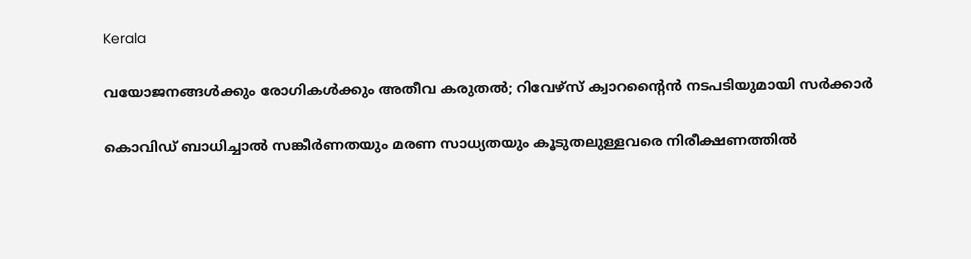Kerala

വയോജനങ്ങള്‍ക്കും രോഗികള്‍ക്കും അതീവ കരുതല്‍; റിവേഴ്സ് ക്വാറന്റൈന്‍ നടപടിയുമായി സര്‍ക്കാര്‍

കൊവിഡ് ബാധിച്ചാല്‍ സങ്കീര്‍ണതയും മരണ സാധ്യതയും കൂടുതലുള്ളവരെ നിരീക്ഷണത്തില്‍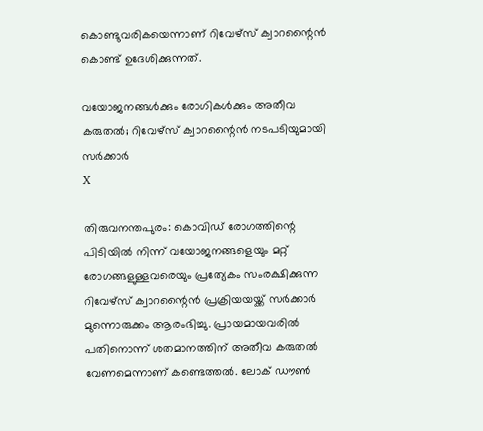കൊണ്ടുവരികയെന്നാണ് റിവേഴ്സ് ക്വാറന്റൈന്‍ കൊണ്ട് ഉദേശിക്കുന്നത്.

വയോജനങ്ങള്‍ക്കും രോഗികള്‍ക്കും അതീവ കരുതല്‍; റിവേഴ്സ് ക്വാറന്റൈന്‍ നടപടിയുമായി സര്‍ക്കാര്‍
X

തിരുവനന്തപുരം: കൊവിഡ് രോഗത്തിന്റെ പിടിയില്‍ നിന്ന് വയോജനങ്ങളെയും മറ്റ് രോഗങ്ങളുള്ളവരെയും പ്രത്യേകം സംരക്ഷിക്കുന്ന റിവേഴ്സ് ക്വാറന്റൈന്‍ പ്രക്രിയയയ്ക്ക് സര്‍ക്കാര്‍ മുന്നൊരുക്കം ആരംഭിച്ചു. പ്രായമായവരില്‍ പതിനൊന്ന് ശതമാനത്തിന് അതീവ കരുതല്‍ വേണമെന്നാണ് കണ്ടെത്തല്‍. ലോക് ഡൗണ്‍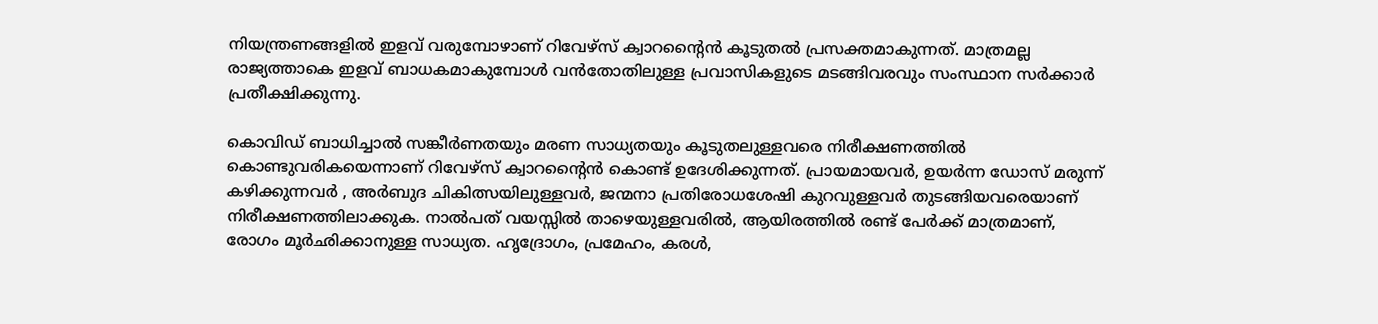നിയന്ത്രണങ്ങളില്‍ ഇളവ് വരുമ്പോഴാണ് റിവേഴ്സ് ക്വാറന്റൈന്‍ കൂടുതല്‍ പ്രസക്തമാകുന്നത്. മാത്രമല്ല രാജ്യത്താകെ ഇളവ് ബാധകമാകുമ്പോള്‍ വന്‍തോതിലുള്ള പ്രവാസികളുടെ മടങ്ങിവരവും സംസ്ഥാന സര്‍ക്കാര്‍ പ്രതീക്ഷിക്കുന്നു.

കൊവിഡ് ബാധിച്ചാല്‍ സങ്കീര്‍ണതയും മരണ സാധ്യതയും കൂടുതലുള്ളവരെ നിരീക്ഷണത്തില്‍ കൊണ്ടുവരികയെന്നാണ് റിവേഴ്സ് ക്വാറന്റൈന്‍ കൊണ്ട് ഉദേശിക്കുന്നത്. പ്രായമായവര്‍, ഉയര്‍ന്ന ഡോസ് മരുന്ന് കഴിക്കുന്നവര്‍ , അര്‍ബുദ ചികിത്സയിലുള്ളവര്‍, ജന്മനാ പ്രതിരോധശേഷി കുറവുള്ളവര്‍ തുടങ്ങിയവരെയാണ് നിരീക്ഷണത്തിലാക്കുക. നാല്‍പത് വയസ്സില്‍ താഴെയുള്ളവരില്‍, ആയിരത്തില്‍ രണ്ട് പേര്‍ക്ക് മാത്രമാണ്, രോഗം മൂര്‍ഛിക്കാനുള്ള സാധ്യത. ഹൃദ്രോഗം, പ്രമേഹം, കരള്‍,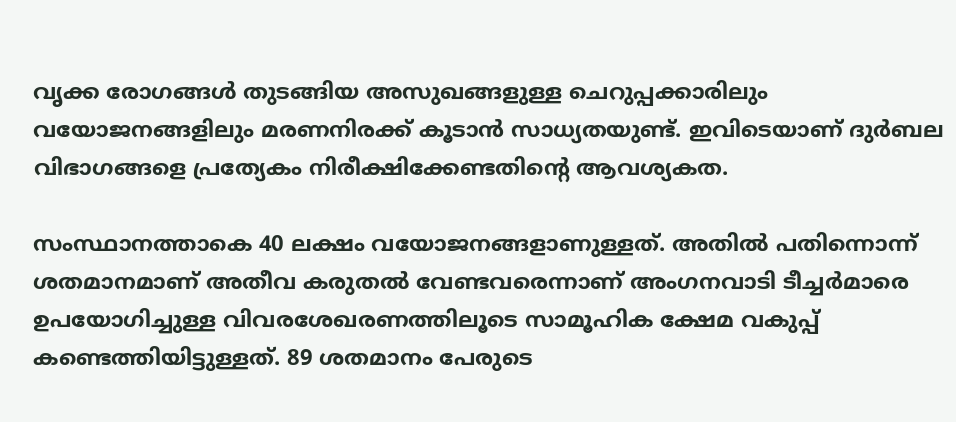വൃക്ക രോഗങ്ങള്‍ തുടങ്ങിയ അസുഖങ്ങളുള്ള ചെറുപ്പക്കാരിലും വയോജനങ്ങളിലും മരണനിരക്ക് കൂടാന്‍ സാധ്യതയുണ്ട്. ഇവിടെയാണ് ദുര്‍ബല വിഭാഗങ്ങളെ പ്രത്യേകം നിരീക്ഷിക്കേണ്ടതിന്റെ ആവശ്യകത.

സംസ്ഥാനത്താകെ 40 ലക്ഷം വയോജനങ്ങളാണുള്ളത്. അതില്‍ പതിന്നൊന്ന് ശതമാനമാണ് അതീവ കരുതല്‍ വേണ്ടവരെന്നാണ് അംഗനവാടി ടീച്ചര്‍മാരെ ഉപയോഗിച്ചുള്ള വിവരശേഖരണത്തിലൂടെ സാമൂഹിക ക്ഷേമ വകുപ്പ് കണ്ടെത്തിയിട്ടുള്ളത്. 89 ശതമാനം പേരുടെ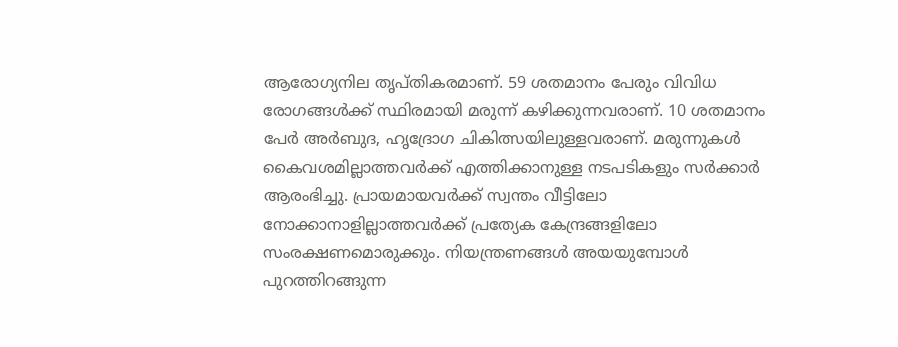ആരോഗ്യനില തൃപ്തികരമാണ്. 59 ശതമാനം പേരും വിവിധ രോഗങ്ങള്‍ക്ക് സ്ഥിരമായി മരുന്ന് കഴിക്കുന്നവരാണ്. 10 ശതമാനം പേര്‍ അര്‍ബുദ, ഹൃദ്രോഗ ചികിത്സയിലുള്ളവരാണ്. മരുന്നുകള്‍ കൈവശമില്ലാത്തവര്‍ക്ക് എത്തിക്കാനുള്ള നടപടികളും സര്‍ക്കാര്‍ ആരംഭിച്ചു. പ്രായമായവര്‍ക്ക് സ്വന്തം വീട്ടിലോ നോക്കാനാളില്ലാത്തവര്‍ക്ക് പ്രത്യേക കേന്ദ്രങ്ങളിലോ സംരക്ഷണമൊരുക്കും. നിയന്ത്രണങ്ങള്‍ അയയുമ്പോള്‍ പുറത്തിറങ്ങുന്ന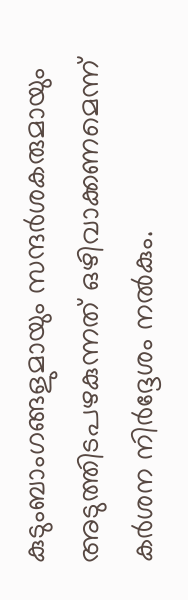കുടുംബാംഗങ്ങളുമായും സന്ദര്‍ശകരുമായും അടുത്തിടപഴകുന്നത് ഒഴിവാക്കണമെന്ന് കര്‍ശന നിര്‍ദ്ദേശം നല്‍കും.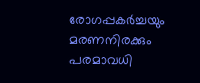രോഗപ്പകര്‍ച്ചയും മരണനിരക്കും പരമാവധി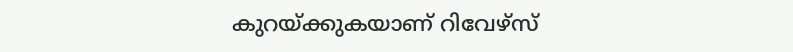കുറയ്ക്കുകയാണ് റിവേഴ്സ്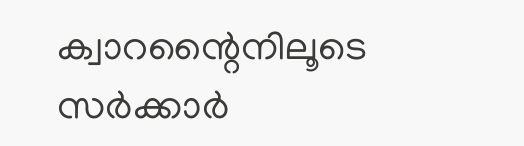ക്വാറന്റൈനിലൂടെ സര്‍ക്കാര്‍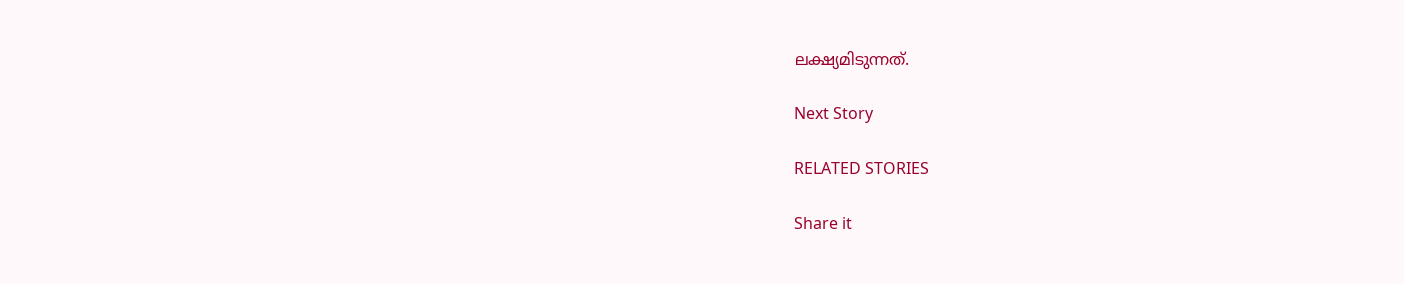ലക്ഷ്യമിടുന്നത്.

Next Story

RELATED STORIES

Share it